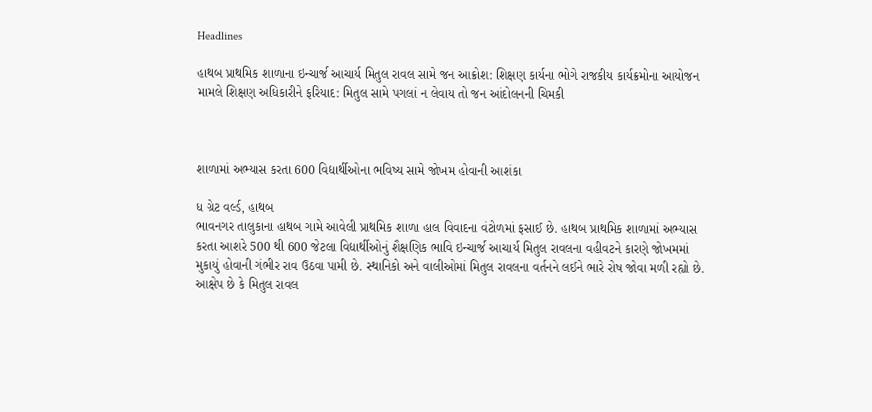Headlines

હાથબ પ્રાથમિક શાળાના ઇન્ચાર્જ આચાર્ય મિતુલ રાવલ સામે જન આક્રોશ: શિક્ષણ કાર્યના ભોગે રાજકીય કાર્યક્રમોના આયોજન મામલે શિક્ષણ અધિકારીને ફરિયાદ: મિતુલ સામે પગલાં ન લેવાય તો જન આંદોલનની ચિમકી



શાળામાં અભ્યાસ કરતા 600 વિદ્યાર્થીઓના ભવિષ્ય સામે જોખમ હોવાની આશંકા

ધ ગ્રેટ વર્લ્ડ, હાથબ
ભાવનગર તાલુકાના હાથબ ગામે આવેલી પ્રાથમિક શાળા હાલ વિવાદના વંટોળમાં ફસાઈ છે. હાથબ પ્રાથમિક શાળામાં અભ્યાસ કરતા આશરે 500 થી 600 જેટલા વિદ્યાર્થીઓનું શૈક્ષણિક ભાવિ ઇન્ચાર્જ આચાર્ય મિતુલ રાવલના વહીવટને કારણે જોખમમાં મુકાયું હોવાની ગંભીર રાવ ઉઠવા પામી છે. સ્થાનિકો અને વાલીઓમાં મિતુલ રાવલના વર્તનને લઈને ભારે રોષ જોવા મળી રહ્યો છે. આક્ષેપ છે કે મિતુલ રાવલ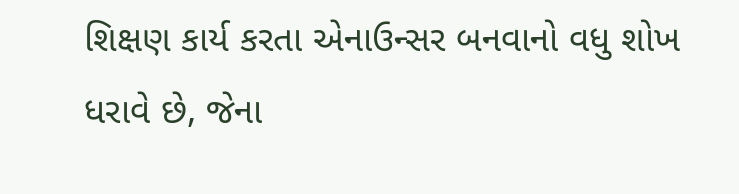શિક્ષણ કાર્ય કરતા એનાઉન્સર બનવાનો વધુ શોખ ધરાવે છે, જેના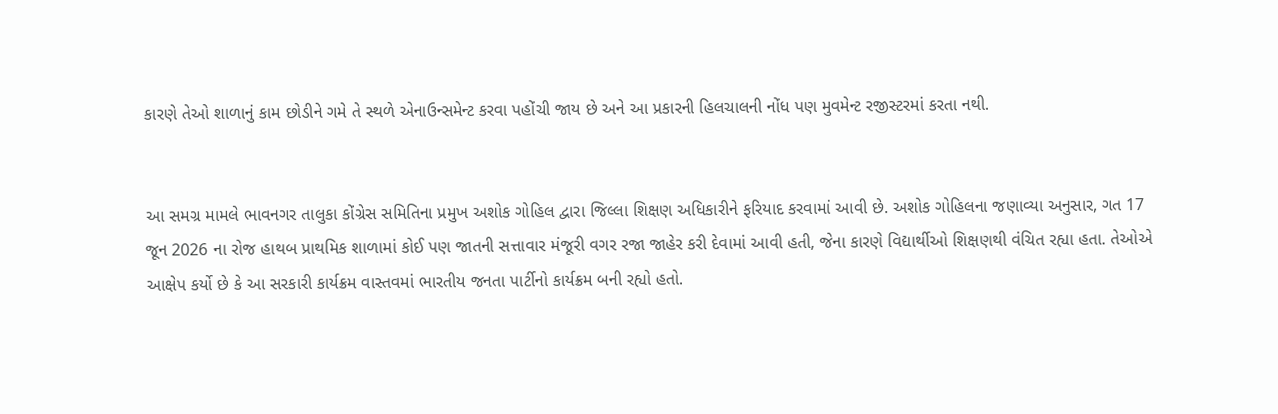કારણે તેઓ શાળાનું કામ છોડીને ગમે તે સ્થળે એનાઉન્સમેન્ટ કરવા પહોંચી જાય છે અને આ પ્રકારની હિલચાલની નોંધ પણ મુવમેન્ટ રજીસ્ટરમાં કરતા નથી.


આ સમગ્ર મામલે ભાવનગર તાલુકા કોંગ્રેસ સમિતિના પ્રમુખ અશોક ગોહિલ દ્વારા જિલ્લા શિક્ષણ અધિકારીને ફરિયાદ કરવામાં આવી છે. અશોક ગોહિલના જણાવ્યા અનુસાર, ગત 17 જૂન 2026 ના રોજ હાથબ પ્રાથમિક શાળામાં કોઈ પણ જાતની સત્તાવાર મંજૂરી વગર રજા જાહેર કરી દેવામાં આવી હતી, જેના કારણે વિદ્યાર્થીઓ શિક્ષણથી વંચિત રહ્યા હતા. તેઓએ આક્ષેપ કર્યો છે કે આ સરકારી કાર્યક્રમ વાસ્તવમાં ભારતીય જનતા પાર્ટીનો કાર્યક્રમ બની રહ્યો હતો.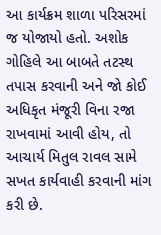આ કાર્યક્રમ શાળા પરિસરમાં જ યોજાયો હતો. અશોક ગોહિલે આ બાબતે તટસ્થ તપાસ કરવાની અને જો કોઈ અધિકૃત મંજૂરી વિના રજા રાખવામાં આવી હોય, તો આચાર્ય મિતુલ રાવલ સામે સખત કાર્યવાહી કરવાની માંગ કરી છે.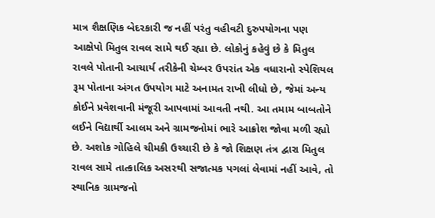માત્ર શૈક્ષણિક બેદરકારી જ નહીં પરંતુ વહીવટી દુરુપયોગના પણ આક્ષેપો મિતુલ રાવલ સામે થઈ રહ્યા છે. લોકોનું કહેવું છે કે મિતુલ રાવલે પોતાની આચાર્ય તરીકેની ચેમ્બર ઉપરાંત એક વધારાનો સ્પેશિયલ રૂમ પોતાના અંગત ઉપયોગ માટે અનામત રાખી લીધો છે, જેમાં અન્ય કોઈને પ્રવેશવાની મંજૂરી આપવામાં આવતી નથી. આ તમામ બાબતોને લઈને વિદ્યાર્થી આલમ અને ગ્રામજનોમાં ભારે આક્રોશ જોવા મળી રહ્યો છે. અશોક ગોહિલે ચીમકી ઉચ્ચારી છે કે જો શિક્ષણ તંત્ર દ્વારા મિતુલ રાવલ સામે તાત્કાલિક અસરથી સજાત્મક પગલાં લેવામાં નહીં આવે, તો સ્થાનિક ગ્રામજનો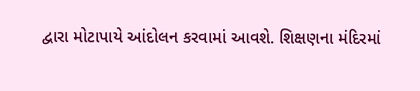દ્વારા મોટાપાયે આંદોલન કરવામાં આવશે. શિક્ષણના મંદિરમાં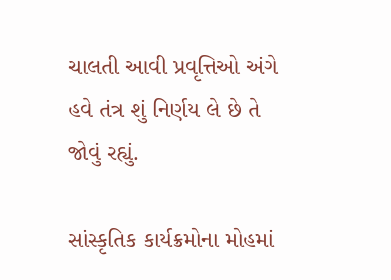ચાલતી આવી પ્રવૃત્તિઓ અંગે હવે તંત્ર શું નિર્ણય લે છે તે જોવું રહ્યું.

સાંસ્કૃતિક કાર્યક્રમોના મોહમાં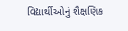વિદ્યાર્થીઓનું શૈક્ષણિક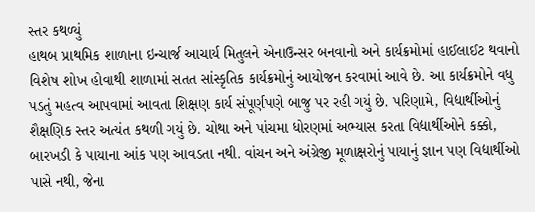સ્તર કથળ્યું
હાથબ પ્રાથમિક શાળાના ઇન્ચાર્જ આચાર્ય મિતુલને એનાઉન્સર બનવાનો અને કાર્યક્રમોમાં હાઈલાઈટ થવાનો વિશેષ શોખ હોવાથી શાળામાં સતત સાંસ્કૃતિક કાર્યક્રમોનું આયોજન કરવામાં આવે છે. આ કાર્યક્રમોને વધુ પડતું મહત્વ આપવામાં આવતા શિક્ષણ કાર્ય સંપૂર્ણપણે બાજુ પર રહી ગયું છે. પરિણામે, વિદ્યાર્થીઓનું શૈક્ષણિક સ્તર અત્યંત કથળી ગયું છે. ચોથા અને પાંચમા ધોરણમાં અભ્યાસ કરતા વિદ્યાર્થીઓને કક્કો, બારખડી કે પાયાના આંક પણ આવડતા નથી. વાંચન અને અંગ્રેજી મૂળાક્ષરોનું પાયાનું જ્ઞાન પણ વિદ્યાર્થીઓ પાસે નથી, જેના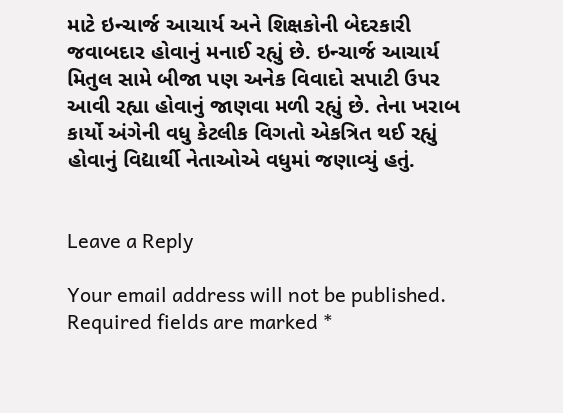માટે ઇન્ચાર્જ આચાર્ય અને શિક્ષકોની બેદરકારી જવાબદાર હોવાનું મનાઈ રહ્યું છે. ઇન્ચાર્જ આચાર્ય મિતુલ સામે બીજા પણ અનેક વિવાદો સપાટી ઉપર આવી રહ્યા હોવાનું જાણવા મળી રહ્યું છે. તેના ખરાબ કાર્યો અંગેની વધુ કેટલીક વિગતો એકત્રિત થઈ રહ્યું હોવાનું વિદ્યાર્થી નેતાઓએ વધુમાં જણાવ્યું હતું.


Leave a Reply

Your email address will not be published. Required fields are marked *